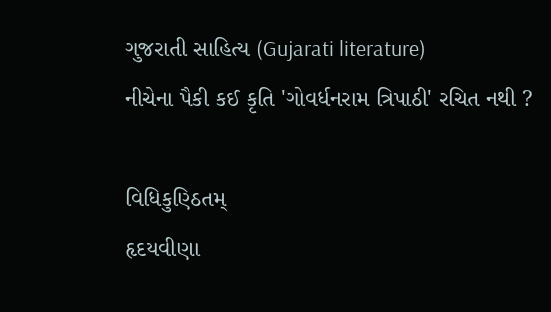ગુજરાતી સાહિત્ય (Gujarati literature)
નીચેના પૈકી કઈ કૃતિ 'ગોવર્ધનરામ ત્રિપાઠી' રચિત નથી ?

વિધિકુણ્ઠિતમ્
હૃદયવીણા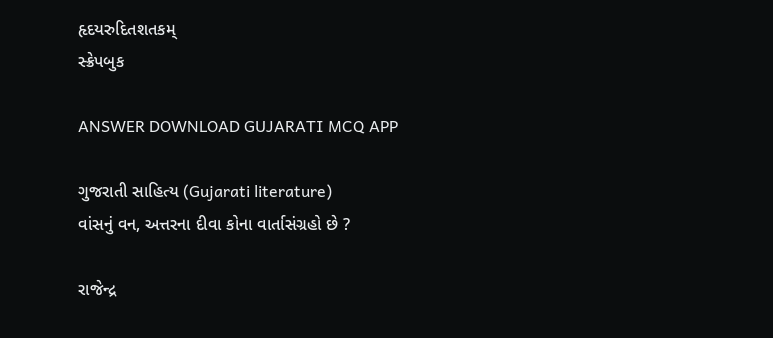હૃદયરુદિતશતકમ્
સ્ક્રેપબુક

ANSWER DOWNLOAD GUJARATI MCQ APP

ગુજરાતી સાહિત્ય (Gujarati literature)
વાંસનું વન, અત્તરના દીવા કોના વાર્તાસંગ્રહો છે ?

રાજેન્દ્ર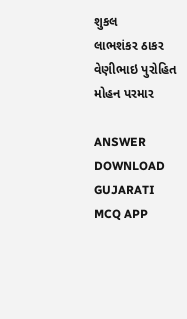શુકલ
લાભશંકર ઠાકર
વેણીભાઇ પુરોહિત
મોહન પરમાર

ANSWER DOWNLOAD GUJARATI MCQ APP